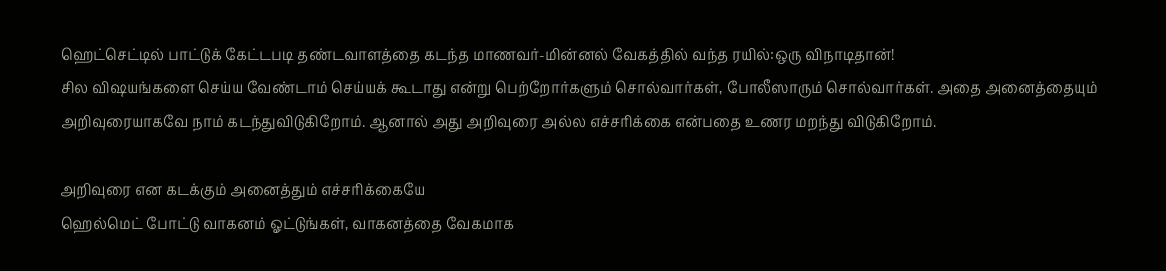ஹெட்செட்டில் பாட்டுக் கேட்டபடி தண்டவாளத்தை கடந்த மாணவர்-மின்னல் வேகத்தில் வந்த ரயில்:ஒரு விநாடிதான்!
சில விஷயங்களை செய்ய வேண்டாம் செய்யக் கூடாது என்று பெற்றோர்களும் சொல்வார்கள், போலீஸாரும் சொல்வார்கள். அதை அனைத்தையும் அறிவுரையாகவே நாம் கடந்துவிடுகிறோம். ஆனால் அது அறிவுரை அல்ல எச்சரிக்கை என்பதை உணர மறந்து விடுகிறோம்.

அறிவுரை என கடக்கும் அனைத்தும் எச்சரிக்கையே
ஹெல்மெட் போட்டு வாகனம் ஓட்டுங்கள், வாகனத்தை வேகமாக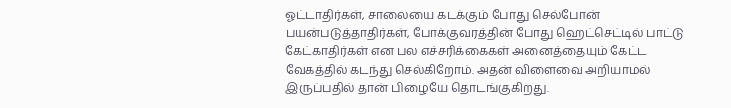ஓட்டாதிர்கள், சாலையை கடக்கும் போது செல்போன் பயன்படுத்தாதிர்கள், போக்குவரத்தின் போது ஹெட்செட்டில் பாட்டு கேட்காதிர்கள் என பல எச்சரிக்கைகள் அனைத்தையும் கேட்ட வேகத்தில் கடந்து செல்கிறோம். அதன் விளைவை அறியாமல் இருப்பதில் தான் பிழையே தொடங்குகிறது.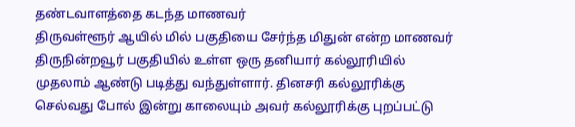தண்டவாளத்தை கடந்த மாணவர்
திருவள்ளூர் ஆயில் மில் பகுதியை சேர்ந்த மிதுன் என்ற மாணவர் திருநின்றவூர் பகுதியில் உள்ள ஒரு தனியார் கல்லூரியில் முதலாம் ஆண்டு படித்து வந்துள்ளார். தினசரி கல்லூரிக்கு செல்வது போல் இன்று காலையும் அவர் கல்லூரிக்கு புறப்பட்டு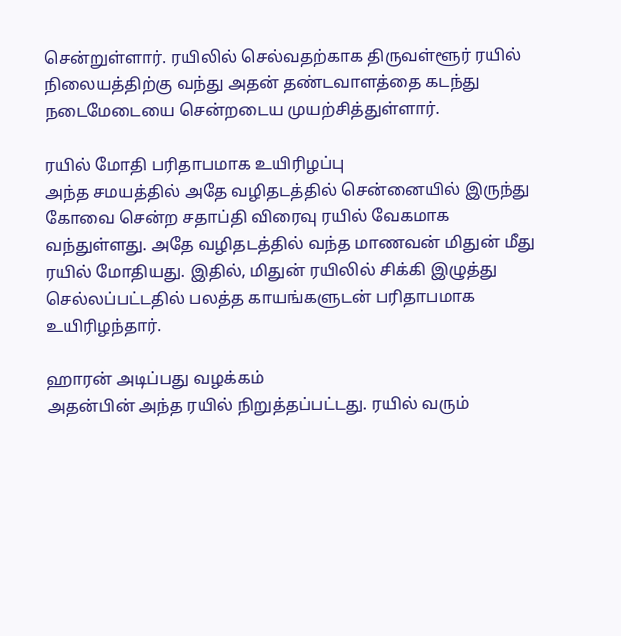சென்றுள்ளார். ரயிலில் செல்வதற்காக திருவள்ளூர் ரயில் நிலையத்திற்கு வந்து அதன் தண்டவாளத்தை கடந்து நடைமேடையை சென்றடைய முயற்சித்துள்ளார்.

ரயில் மோதி பரிதாபமாக உயிரிழப்பு
அந்த சமயத்தில் அதே வழிதடத்தில் சென்னையில் இருந்து கோவை சென்ற சதாப்தி விரைவு ரயில் வேகமாக வந்துள்ளது. அதே வழிதடத்தில் வந்த மாணவன் மிதுன் மீது ரயில் மோதியது. இதில், மிதுன் ரயிலில் சிக்கி இழுத்து செல்லப்பட்டதில் பலத்த காயங்களுடன் பரிதாபமாக உயிரிழந்தார்.

ஹாரன் அடிப்பது வழக்கம்
அதன்பின் அந்த ரயில் நிறுத்தப்பட்டது. ரயில் வரும்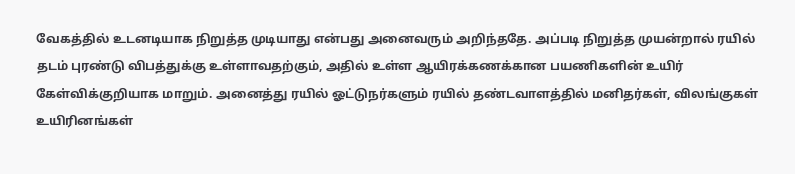வேகத்தில் உடனடியாக நிறுத்த முடியாது என்பது அனைவரும் அறிந்ததே. அப்படி நிறுத்த முயன்றால் ரயில் தடம் புரண்டு விபத்துக்கு உள்ளாவதற்கும், அதில் உள்ள ஆயிரக்கணக்கான பயணிகளின் உயிர் கேள்விக்குறியாக மாறும். அனைத்து ரயில் ஓட்டுநர்களும் ரயில் தண்டவாளத்தில் மனிதர்கள், விலங்குகள் உயிரினங்கள்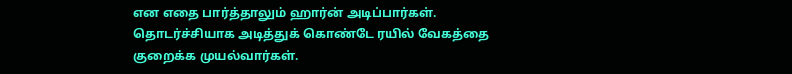என எதை பார்த்தாலும் ஹார்ன் அடிப்பார்கள். தொடர்ச்சியாக அடித்துக் கொண்டே ரயில் வேகத்தை குறைக்க முயல்வார்கள்.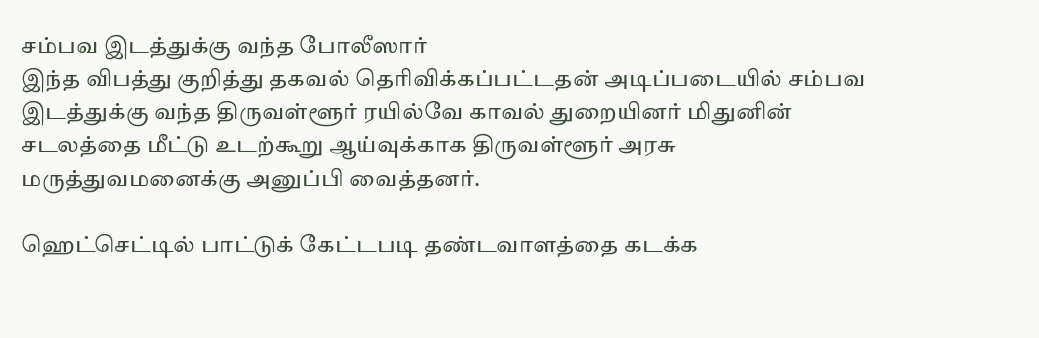சம்பவ இடத்துக்கு வந்த போலீஸார்
இந்த விபத்து குறித்து தகவல் தெரிவிக்கப்பட்டதன் அடிப்படையில் சம்பவ இடத்துக்கு வந்த திருவள்ளூர் ரயில்வே காவல் துறையினர் மிதுனின் சடலத்தை மீட்டு உடற்கூறு ஆய்வுக்காக திருவள்ளூர் அரசு மருத்துவமனைக்கு அனுப்பி வைத்தனர்.

ஹெட்செட்டில் பாட்டுக் கேட்டபடி தண்டவாளத்தை கடக்க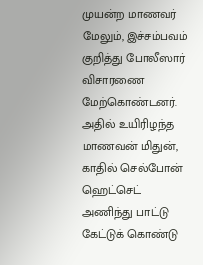முயன்ற மாணவர்
மேலும், இச்சம்பவம் குறித்து போலீஸார் விசாரணை மேற்கொண்டனர். அதில் உயிரிழந்த மாணவன் மிதுன், காதில் செல்போன் ஹெட்செட் அணிந்து பாட்டு கேட்டுக் கொண்டு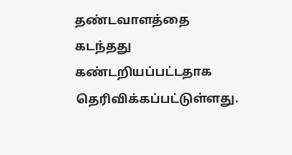தண்டவாளத்தை கடந்தது கண்டறியப்பட்டதாக தெரிவிக்கப்பட்டுள்ளது.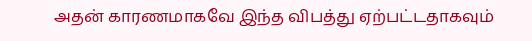அதன் காரணமாகவே இந்த விபத்து ஏற்பட்டதாகவும்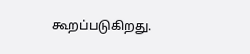கூறப்படுகிறது.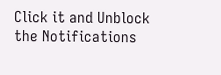Click it and Unblock the Notifications